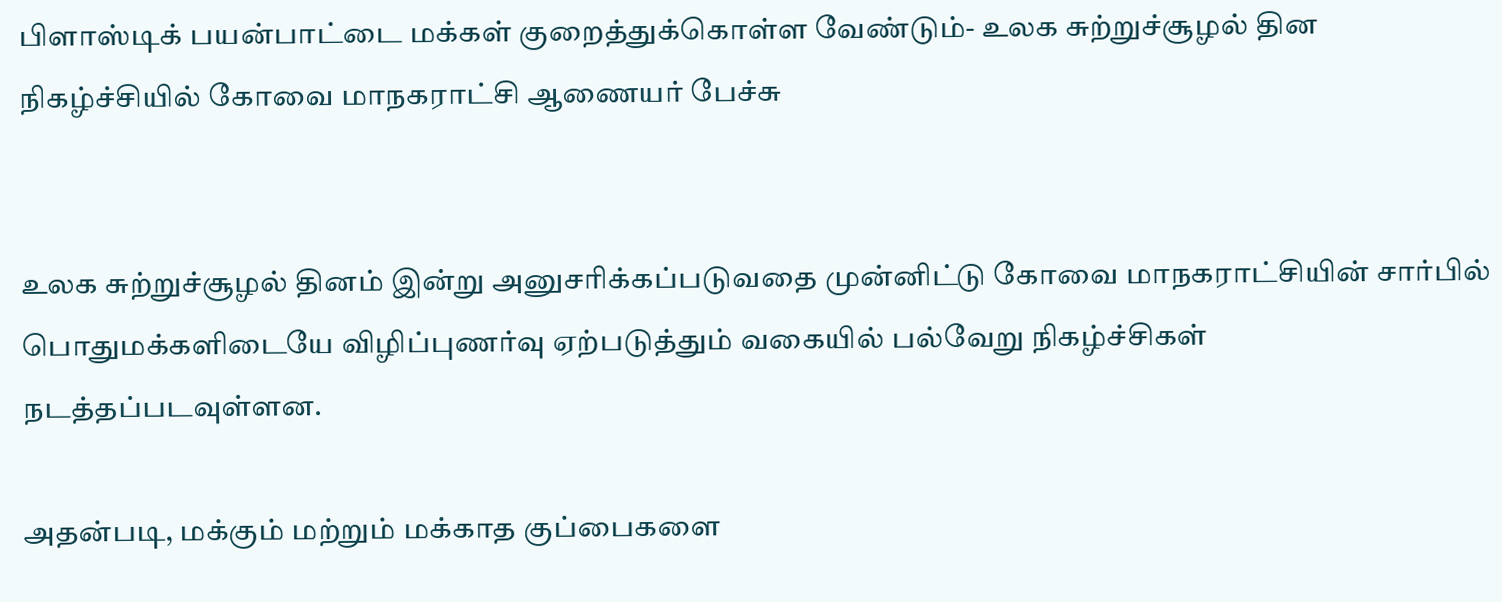பிளாஸ்டிக் பயன்பாட்டை மக்கள் குறைத்துக்கொள்ள வேண்டும்- உலக சுற்றுச்சூழல் தின நிகழ்ச்சியில் கோவை மாநகராட்சி ஆணையர் பேச்சு


உலக சுற்றுச்சூழல் தினம் இன்று அனுசரிக்கப்படுவதை முன்னிட்டு கோவை மாநகராட்சியின் சார்பில் பொதுமக்களிடையே விழிப்புணர்வு ஏற்படுத்தும் வகையில் பல்வேறு நிகழ்ச்சிகள் நடத்தப்படவுள்ளன.

அதன்படி, மக்கும் மற்றும் மக்காத குப்பைகளை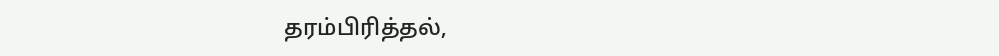தரம்பிரித்தல்,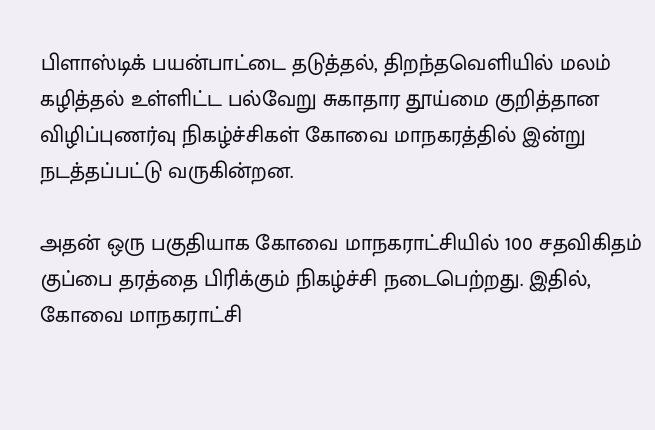பிளாஸ்டிக் பயன்பாட்டை தடுத்தல், திறந்தவெளியில் மலம் கழித்தல் உள்ளிட்ட பல்வேறு சுகாதார தூய்மை குறித்தான விழிப்புணர்வு நிகழ்ச்சிகள் கோவை மாநகரத்தில் இன்று நடத்தப்பட்டு வருகின்றன.

அதன் ஒரு பகுதியாக கோவை மாநகராட்சியில் 100 சதவிகிதம் குப்பை தரத்தை பிரிக்கும் நிகழ்ச்சி நடைபெற்றது. இதில், கோவை மாநகராட்சி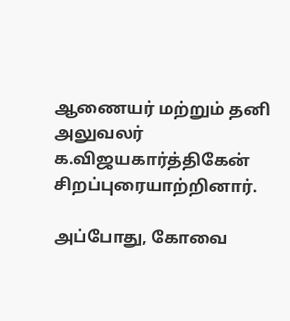ஆணையர் மற்றும் தனி அலுவலர் க.விஜயகார்த்திகேன் சிறப்புரையாற்றினார்.

அப்போது, கோவை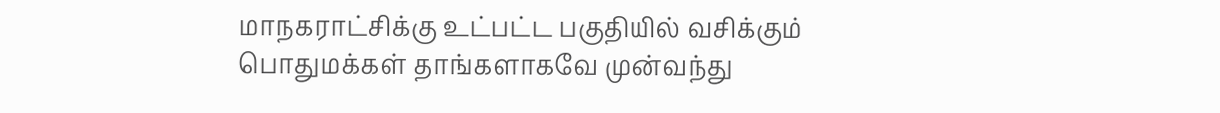மாநகராட்சிக்கு உட்பட்ட பகுதியில் வசிக்கும் பொதுமக்கள் தாங்களாகவே முன்வந்து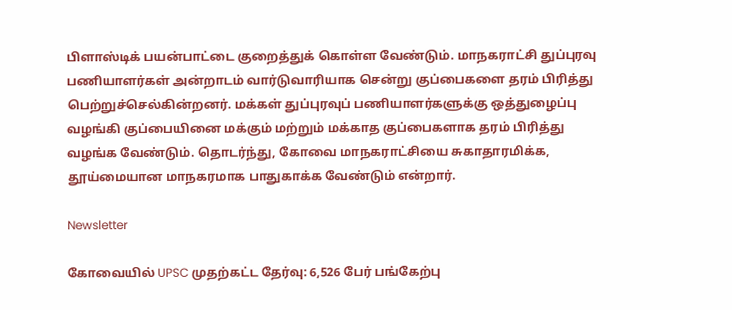பிளாஸ்டிக் பயன்பாட்டை குறைத்துக் கொள்ள வேண்டும். மாநகராட்சி துப்புரவு பணியாளர்கள் அன்றாடம் வார்டுவாரியாக சென்று குப்பைகளை தரம் பிரித்து பெற்றுச்செல்கின்றனர். மக்கள் துப்புரவுப் பணியாளர்களுக்கு ஒத்துழைப்பு வழங்கி குப்பையினை மக்கும் மற்றும் மக்காத குப்பைகளாக தரம் பிரித்து வழங்க வேண்டும். தொடர்ந்து, கோவை மாநகராட்சியை சுகாதாரமிக்க, தூய்மையான மாநகரமாக பாதுகாக்க வேண்டும் என்றார்.

Newsletter

கோவையில் UPSC முதற்கட்ட தேர்வு: 6,526 பேர் பங்கேற்பு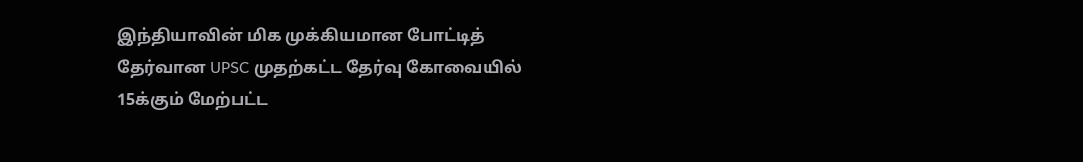இந்தியாவின் மிக முக்கியமான போட்டித் தேர்வான UPSC முதற்கட்ட தேர்வு கோவையில் 15க்கும் மேற்பட்ட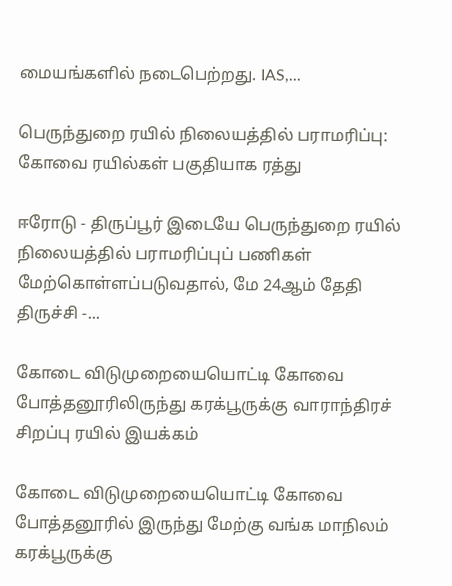மையங்களில் நடைபெற்றது. IAS,...

பெருந்துறை ரயில் நிலையத்தில் பராமரிப்பு: கோவை ரயில்கள் பகுதியாக ரத்து

ஈரோடு - திருப்பூர் இடையே பெருந்துறை ரயில் நிலையத்தில் பராமரிப்புப் பணிகள் மேற்கொள்ளப்படுவதால், மே 24ஆம் தேதி திருச்சி -...

கோடை விடுமுறையையொட்டி கோவை  போத்தனூரிலிருந்து கரக்பூருக்கு வாராந்திரச் சிறப்பு ரயில் இயக்கம்

கோடை விடுமுறையையொட்டி கோவை  போத்தனூரில் இருந்து மேற்கு வங்க மாநிலம் கரக்பூருக்கு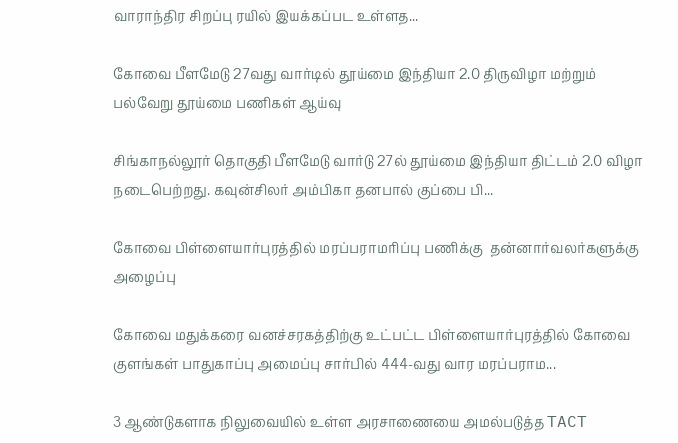வாராந்திர சிறப்பு ரயில் இயக்கப்பட உள்ளத...

கோவை பீளமேடு 27வது வார்டில் தூய்மை இந்தியா 2.0 திருவிழா மற்றும் பல்வேறு தூய்மை பணிகள் ஆய்வு

சிங்காநல்லூர் தொகுதி பீளமேடு வார்டு 27ல் தூய்மை இந்தியா திட்டம் 2.0 விழா நடைபெற்றது. கவுன்சிலர் அம்பிகா தனபால் குப்பை பி...

கோவை பிள்ளையார்புரத்தில் மரப்பராமரிப்பு பணிக்கு  தன்னார்வலர்களுக்கு அழைப்பு

கோவை மதுக்கரை வனச்சரகத்திற்கு உட்பட்ட பிள்ளையார்புரத்தில் கோவை குளங்கள் பாதுகாப்பு அமைப்பு சார்பில் 444-வது வார மரப்பராம...

3 ஆண்டுகளாக நிலுவையில் உள்ள அரசாணையை அமல்படுத்த TACT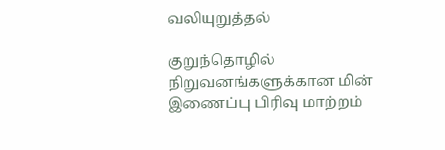வலியுறுத்தல்

குறுந்தொழில் நிறுவனங்களுக்கான மின் இணைப்பு பிரிவு மாற்றம்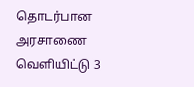தொடர்பான அரசாணை வெளியிட்டு 3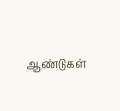ஆண்டுகள்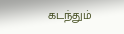கடந்தும்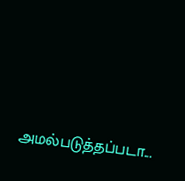அமல்படுத்தப்படா...